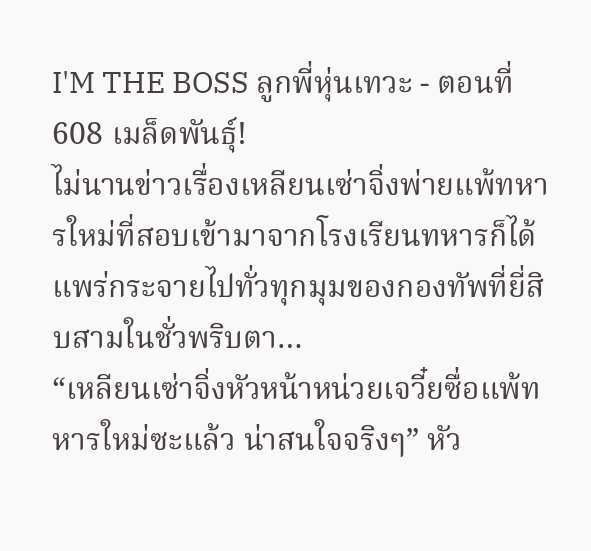I'M THE BOSS ลูกพี่หุ่นเทวะ - ตอนที่ 608 เมล็ดพันธุ์!
ไม่นานข่าวเรื่องเหลียนเซ่าจิ่งพ่ายแพ้ทหารใหม่ที่สอบเข้ามาจากโรงเรียนทหารก็ได้แพร่กระจายไปทั่วทุกมุมของกองทัพที่ยี่สิบสามในชั่วพริบตา…
“เหลียนเซ่าจิ่งหัวหน้าหน่วยเจวี๋ยซื่อแพ้ทหารใหม่ซะแล้ว น่าสนใจจริงๆ” หัว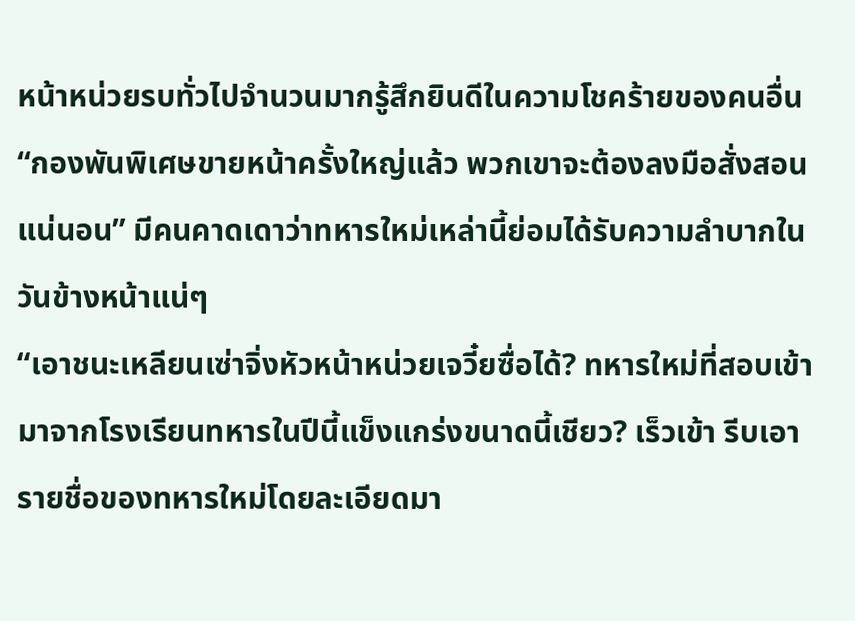หน้าหน่วยรบทั่วไปจำนวนมากรู้สึกยินดีในความโชคร้ายของคนอื่น
“กองพันพิเศษขายหน้าครั้งใหญ่แล้ว พวกเขาจะต้องลงมือสั่งสอนแน่นอน” มีคนคาดเดาว่าทหารใหม่เหล่านี้ย่อมได้รับความลำบากในวันข้างหน้าแน่ๆ
“เอาชนะเหลียนเซ่าจิ่งหัวหน้าหน่วยเจวี๋ยซื่อได้? ทหารใหม่ที่สอบเข้ามาจากโรงเรียนทหารในปีนี้แข็งแกร่งขนาดนี้เชียว? เร็วเข้า รีบเอารายชื่อของทหารใหม่โดยละเอียดมา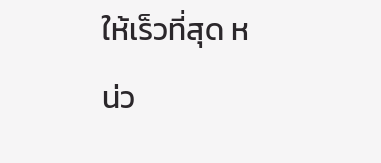ให้เร็วที่สุด หน่ว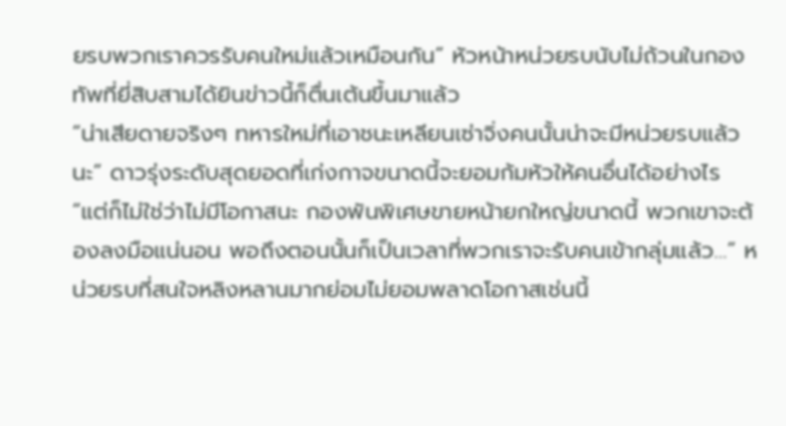ยรบพวกเราควรรับคนใหม่แล้วเหมือนกัน” หัวหน้าหน่วยรบนับไม่ถ้วนในกองทัพที่ยี่สิบสามได้ยินข่าวนี้ก็ตื่นเต้นขึ้นมาแล้ว
“น่าเสียดายจริงๆ ทหารใหม่ที่เอาชนะเหลียนเซ่าจิ่งคนนั้นน่าจะมีหน่วยรบแล้วนะ” ดาวรุ่งระดับสุดยอดที่เก่งกาจขนาดนี้จะยอมก้มหัวให้คนอื่นได้อย่างไร
“แต่ก็ไม่ใช่ว่าไม่มีโอกาสนะ กองพันพิเศษขายหน้ายกใหญ่ขนาดนี้ พวกเขาจะต้องลงมือแน่นอน พอถึงตอนนั้นก็เป็นเวลาที่พวกเราจะรับคนเข้ากลุ่มแล้ว…” หน่วยรบที่สนใจหลิงหลานมากย่อมไม่ยอมพลาดโอกาสเช่นนี้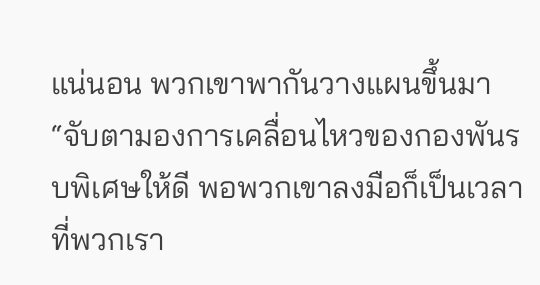แน่นอน พวกเขาพากันวางแผนขึ้นมา
“จับตามองการเคลื่อนไหวของกองพันรบพิเศษให้ดี พอพวกเขาลงมือก็เป็นเวลาที่พวกเรา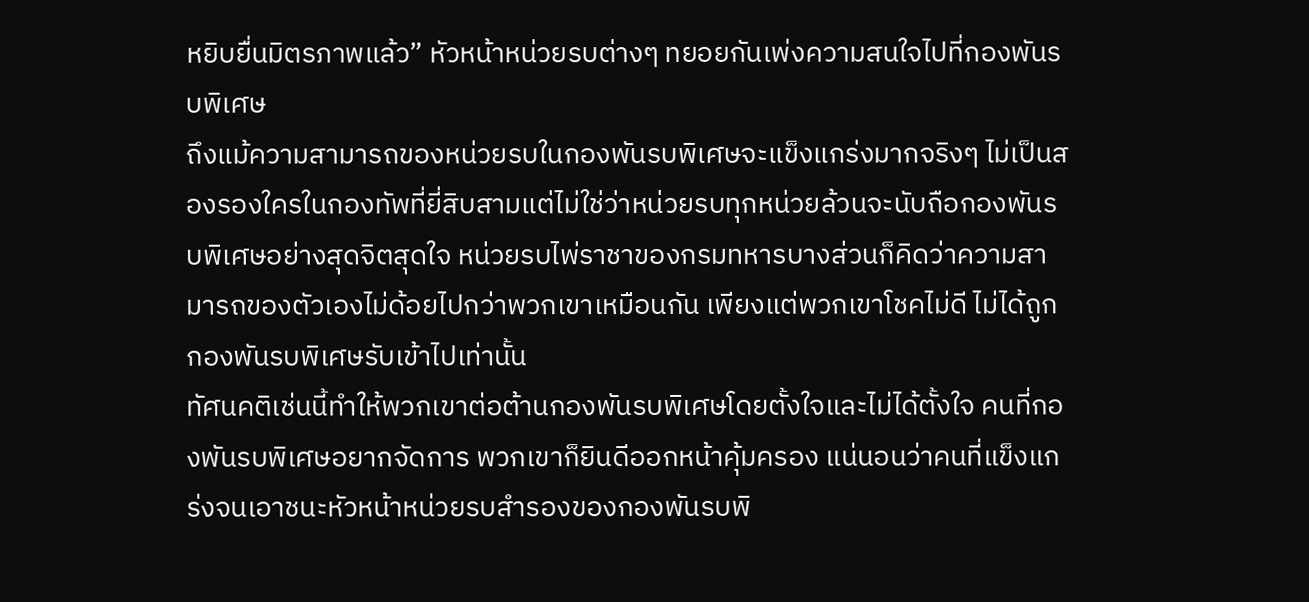หยิบยื่นมิตรภาพแล้ว” หัวหน้าหน่วยรบต่างๆ ทยอยกันเพ่งความสนใจไปที่กองพันรบพิเศษ
ถึงแม้ความสามารถของหน่วยรบในกองพันรบพิเศษจะแข็งแกร่งมากจริงๆ ไม่เป็นสองรองใครในกองทัพที่ยี่สิบสามแต่ไม่ใช่ว่าหน่วยรบทุกหน่วยล้วนจะนับถือกองพันรบพิเศษอย่างสุดจิตสุดใจ หน่วยรบไพ่ราชาของกรมทหารบางส่วนก็คิดว่าความสามารถของตัวเองไม่ด้อยไปกว่าพวกเขาเหมือนกัน เพียงแต่พวกเขาโชคไม่ดี ไม่ได้ถูกกองพันรบพิเศษรับเข้าไปเท่านั้น
ทัศนคติเช่นนี้ทำให้พวกเขาต่อต้านกองพันรบพิเศษโดยตั้งใจและไม่ได้ตั้งใจ คนที่กองพันรบพิเศษอยากจัดการ พวกเขาก็ยินดีออกหน้าคุ้มครอง แน่นอนว่าคนที่แข็งแกร่งจนเอาชนะหัวหน้าหน่วยรบสำรองของกองพันรบพิ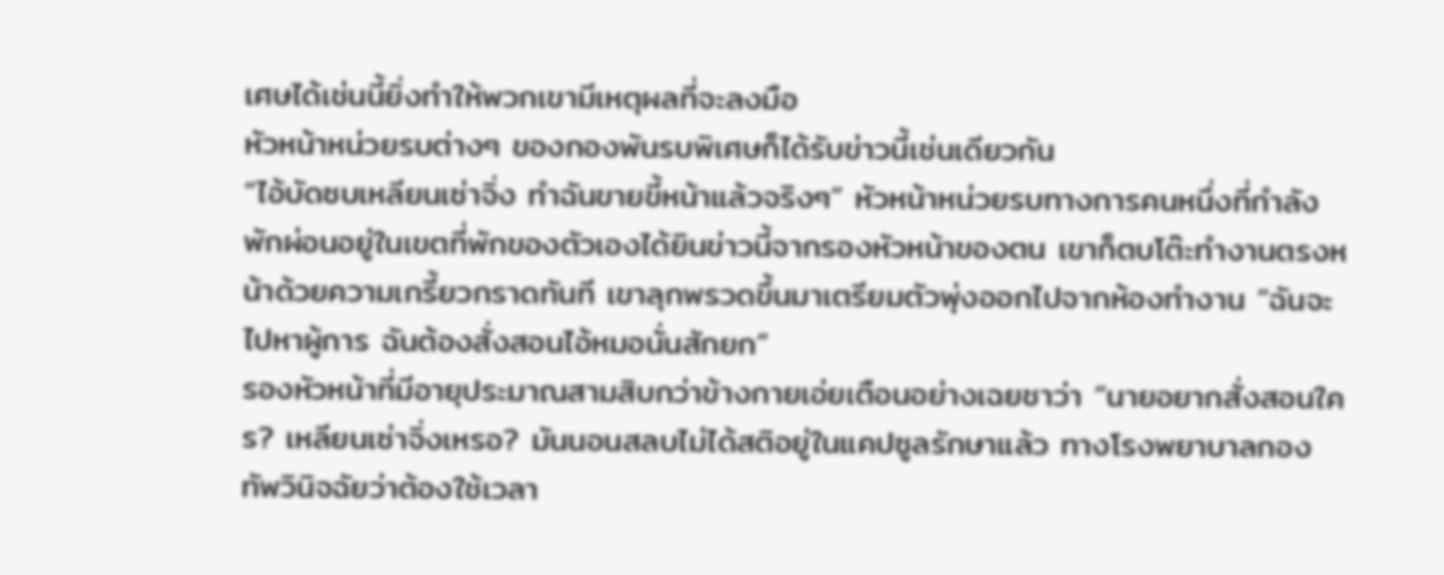เศษได้เช่นนี้ยิ่งทำให้พวกเขามีเหตุผลที่จะลงมือ
หัวหน้าหน่วยรบต่างๆ ของกองพันรบพิเศษก็ได้รับข่าวนี้เช่นเดียวกัน
“ไอ้บัดซบเหลียนเซ่าจิ่ง ทำฉันขายขี้หน้าแล้วจริงๆ” หัวหน้าหน่วยรบทางการคนหนึ่งที่กำลังพักผ่อนอยู่ในเขตที่พักของตัวเองได้ยินข่าวนี้จากรองหัวหน้าของตน เขาก็ตบโต๊ะทำงานตรงหน้าด้วยความเกรี้ยวกราดทันที เขาลุกพรวดขึ้นมาเตรียมตัวพุ่งออกไปจากห้องทำงาน “ฉันจะไปหาผู้การ ฉันต้องสั่งสอนไอ้หมอนั่นสักยก”
รองหัวหน้าที่มีอายุประมาณสามสิบกว่าข้างกายเอ่ยเตือนอย่างเฉยชาว่า “นายอยากสั่งสอนใคร? เหลียนเซ่าจิ่งเหรอ? มันนอนสลบไม่ได้สติอยู่ในแคปซูลรักษาแล้ว ทางโรงพยาบาลกองทัพวินิจฉัยว่าต้องใช้เวลา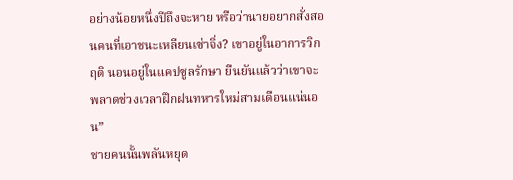อย่างน้อยหนึ่งปีถึงจะหาย หรือว่านายอยากสั่งสอนคนที่เอาชนะเหลียนเซ่าจิ่ง? เขาอยู่ในอาการวิกฤติ นอนอยู่ในแคปซูลรักษา ยืนยันแล้วว่าเขาจะพลาดช่วงเวลาฝึกฝนทหารใหม่สามเดือนแน่นอน”
ชายคนนั้นพลันหยุด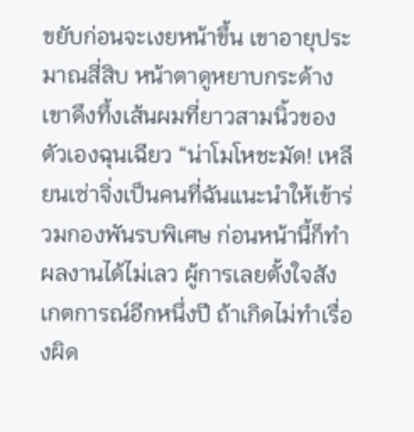ขยับก่อนจะเงยหน้าขึ้น เขาอายุประมาณสี่สิบ หน้าตาดูหยาบกระด้าง เขาดึงทึ้งเส้นผมที่ยาวสามนิ้วของตัวเองฉุนเฉียว “น่าโมโหชะมัด! เหลียนเซ่าจิ่งเป็นคนที่ฉันแนะนำให้เข้าร่วมกองพันรบพิเศษ ก่อนหน้านี้ก็ทำผลงานได้ไม่เลว ผู้การเลยตั้งใจสังเกตการณ์อีกหนึ่งปี ถ้าเกิดไม่ทำเรื่องผิด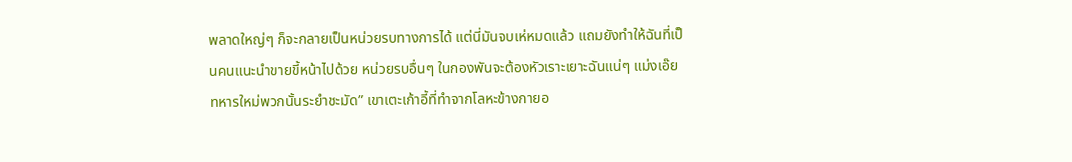พลาดใหญ่ๆ ก็จะกลายเป็นหน่วยรบทางการได้ แต่นี่มันจบเห่หมดแล้ว แถมยังทำให้ฉันที่เป็นคนแนะนำขายขี้หน้าไปด้วย หน่วยรบอื่นๆ ในกองพันจะต้องหัวเราะเยาะฉันแน่ๆ แม่งเอ๊ย ทหารใหม่พวกนั้นระยำชะมัด” เขาเตะเก้าอี้ที่ทำจากโลหะข้างกายอ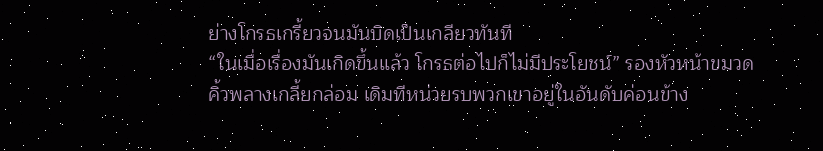ย่างโกรธเกรี้ยวจนมันบิดเป็นเกลียวทันที
“ในเมื่อเรื่องมันเกิดขึ้นแล้ว โกรธต่อไปก็ไม่มีประโยชน์” รองหัวหน้าขมวดคิ้วพลางเกลี้ยกล่อม เดิมทีหน่วยรบพวกเขาอยู่ในอันดับค่อนข้าง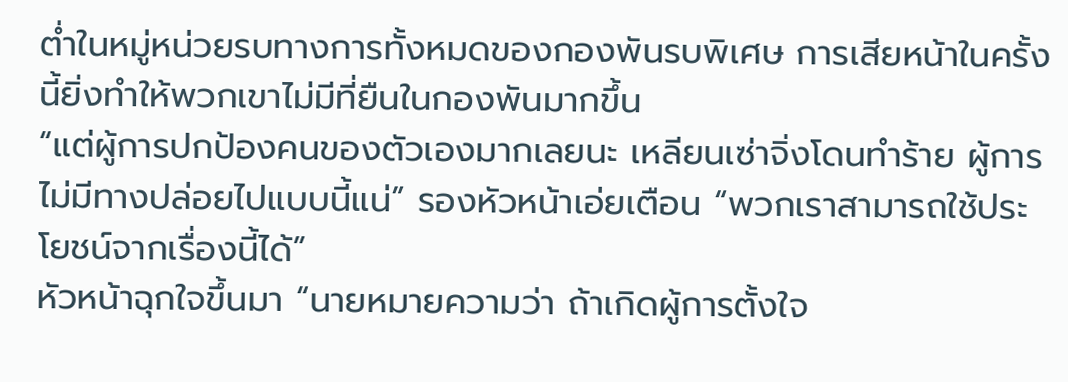ต่ำในหมู่หน่วยรบทางการทั้งหมดของกองพันรบพิเศษ การเสียหน้าในครั้งนี้ยิ่งทำให้พวกเขาไม่มีที่ยืนในกองพันมากขึ้น
“แต่ผู้การปกป้องคนของตัวเองมากเลยนะ เหลียนเซ่าจิ่งโดนทำร้าย ผู้การไม่มีทางปล่อยไปแบบนี้แน่” รองหัวหน้าเอ่ยเตือน “พวกเราสามารถใช้ประโยชน์จากเรื่องนี้ได้”
หัวหน้าฉุกใจขึ้นมา “นายหมายความว่า ถ้าเกิดผู้การตั้งใจ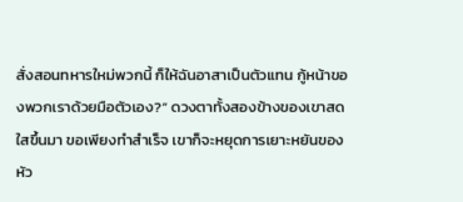สั่งสอนทหารใหม่พวกนี้ ก็ให้ฉันอาสาเป็นตัวแทน กู้หน้าของพวกเราด้วยมือตัวเอง?” ดวงตาทั้งสองข้างของเขาสดใสขึ้นมา ขอเพียงทำสำเร็จ เขาก็จะหยุดการเยาะหยันของหัว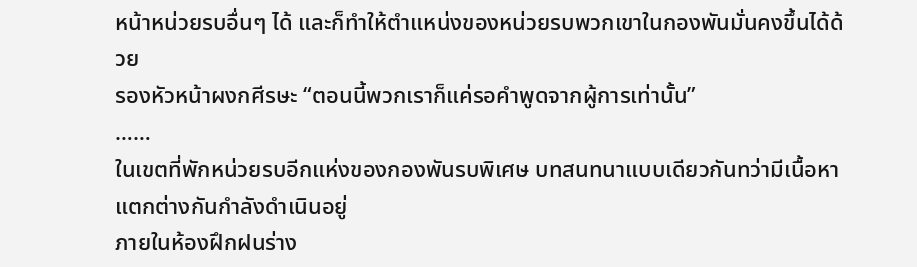หน้าหน่วยรบอื่นๆ ได้ และก็ทำให้ตำแหน่งของหน่วยรบพวกเขาในกองพันมั่นคงขึ้นได้ด้วย
รองหัวหน้าผงกศีรษะ “ตอนนี้พวกเราก็แค่รอคำพูดจากผู้การเท่านั้น”
……
ในเขตที่พักหน่วยรบอีกแห่งของกองพันรบพิเศษ บทสนทนาแบบเดียวกันทว่ามีเนื้อหาแตกต่างกันกำลังดำเนินอยู่
ภายในห้องฝึกฝนร่าง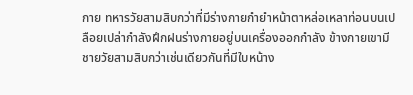กาย ทหารวัยสามสิบกว่าที่มีร่างกายกำยำหน้าตาหล่อเหลาท่อนบนเปลือยเปล่ากำลังฝึกฝนร่างกายอยู่บนเครื่องออกกำลัง ข้างกายเขามีชายวัยสามสิบกว่าเช่นเดียวกันที่มีใบหน้าง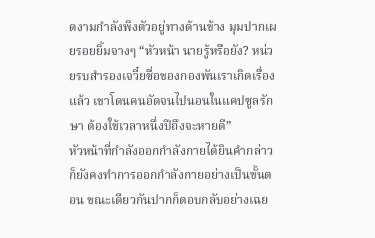ดงามกำลังพิงตัวอยู่ทางด้านข้าง มุมปากเผยรอยยิ้มจางๆ “หัวหน้า นายรู้หรือยัง? หน่วยรบสำรองเจวี๋ยซื่อของกองพันเราเกิดเรื่องแล้ว เขาโดนคนอัดจนไปนอนในแคปซูลรักษา ต้องใช้เวลาหนึ่งปีถึงจะหายดี”
หัวหน้าที่กำลังออกกำลังกายได้ยินคำกล่าวก็ยังคงทำการออกกำลังกายอย่างเป็นขั้นตอน ขณะเดียวกันปากก็ตอบกลับอย่างเฉย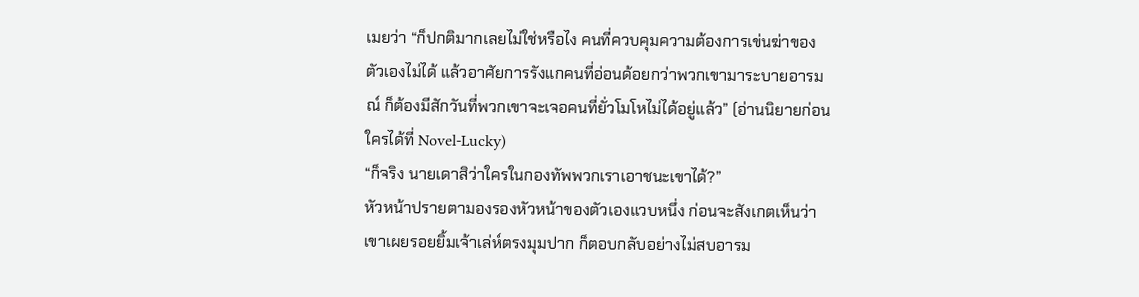เมยว่า “ก็ปกติมากเลยไม่ใช่หรือไง คนที่ควบคุมความต้องการเข่นฆ่าของตัวเองไม่ได้ แล้วอาศัยการรังแกคนที่อ่อนด้อยกว่าพวกเขามาระบายอารมณ์ ก็ต้องมีสักวันที่พวกเขาจะเจอคนที่ยั่วโมโหไม่ได้อยู่แล้ว” (อ่านนิยายก่อนใครได้ที่ Novel-Lucky)
“ก็จริง นายเดาสิว่าใครในกองทัพพวกเราเอาชนะเขาได้?”
หัวหน้าปรายตามองรองหัวหน้าของตัวเองแวบหนึ่ง ก่อนจะสังเกตเห็นว่าเขาเผยรอยยิ้มเจ้าเล่ห์ตรงมุมปาก ก็ตอบกลับอย่างไม่สบอารม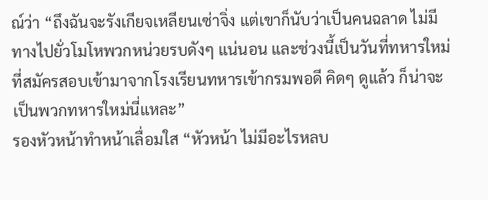ณ์ว่า “ถึงฉันจะรังเกียจเหลียนเซ่าจิ่ง แต่เขาก็นับว่าเป็นคนฉลาด ไม่มีทางไปยั่วโมโหพวกหน่วยรบดังๆ แน่นอน และช่วงนี้เป็นวันที่ทหารใหม่ที่สมัครสอบเข้ามาจากโรงเรียนทหารเข้ากรมพอดี คิดๆ ดูแล้ว ก็น่าจะเป็นพวกทหารใหม่นี่แหละ”
รองหัวหน้าทำหน้าเลื่อมใส “หัวหน้า ไม่มีอะไรหลบ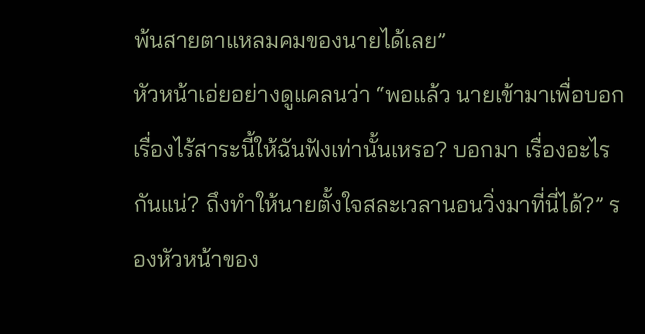พ้นสายตาแหลมคมของนายได้เลย”
หัวหน้าเอ่ยอย่างดูแคลนว่า “พอแล้ว นายเข้ามาเพื่อบอกเรื่องไร้สาระนี้ให้ฉันฟังเท่านั้นเหรอ? บอกมา เรื่องอะไรกันแน่? ถึงทำให้นายตั้งใจสละเวลานอนวิ่งมาที่นี่ได้?” รองหัวหน้าของ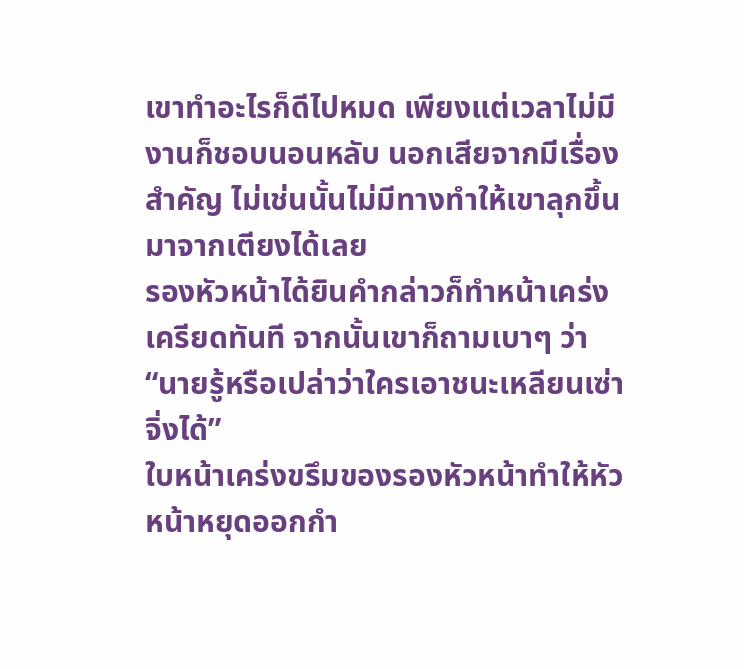เขาทำอะไรก็ดีไปหมด เพียงแต่เวลาไม่มีงานก็ชอบนอนหลับ นอกเสียจากมีเรื่องสำคัญ ไม่เช่นนั้นไม่มีทางทำให้เขาลุกขึ้นมาจากเตียงได้เลย
รองหัวหน้าได้ยินคำกล่าวก็ทำหน้าเคร่งเครียดทันที จากนั้นเขาก็ถามเบาๆ ว่า “นายรู้หรือเปล่าว่าใครเอาชนะเหลียนเซ่าจิ่งได้”
ใบหน้าเคร่งขรึมของรองหัวหน้าทำให้หัวหน้าหยุดออกกำ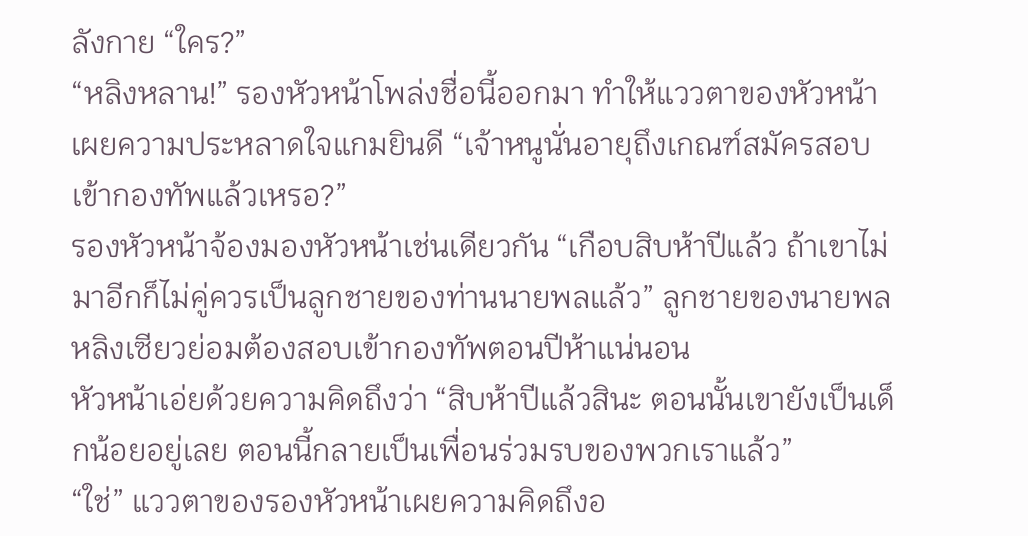ลังกาย “ใคร?”
“หลิงหลาน!” รองหัวหน้าโพล่งชื่อนี้ออกมา ทำให้แววตาของหัวหน้าเผยความประหลาดใจแกมยินดี “เจ้าหนูนั่นอายุถึงเกณฑ์สมัครสอบเข้ากองทัพแล้วเหรอ?”
รองหัวหน้าจ้องมองหัวหน้าเช่นเดียวกัน “เกือบสิบห้าปีแล้ว ถ้าเขาไม่มาอีกก็ไม่คู่ควรเป็นลูกชายของท่านนายพลแล้ว” ลูกชายของนายพลหลิงเซียวย่อมต้องสอบเข้ากองทัพตอนปีห้าแน่นอน
หัวหน้าเอ่ยด้วยความคิดถึงว่า “สิบห้าปีแล้วสินะ ตอนนั้นเขายังเป็นเด็กน้อยอยู่เลย ตอนนี้กลายเป็นเพื่อนร่วมรบของพวกเราแล้ว”
“ใช่” แววตาของรองหัวหน้าเผยความคิดถึงอ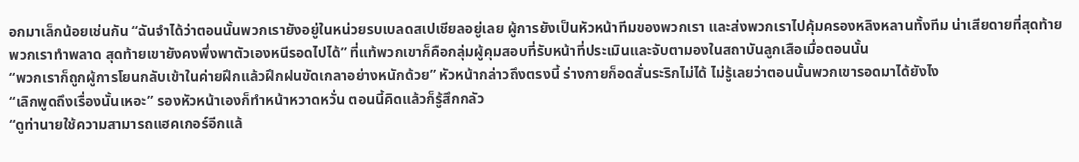อกมาเล็กน้อยเช่นกัน “ฉันจำได้ว่าตอนนั้นพวกเรายังอยู่ในหน่วยรบเบลดสเปเชียลอยู่เลย ผู้การยังเป็นหัวหน้าทีมของพวกเรา และส่งพวกเราไปคุ้มครองหลิงหลานทั้งทีม น่าเสียดายที่สุดท้ายพวกเราทำพลาด สุดท้ายเขายังคงพึ่งพาตัวเองหนีรอดไปได้” ที่แท้พวกเขาก็คือกลุ่มผู้คุมสอบที่รับหน้าที่ประเมินและจับตามองในสถาบันลูกเสือเมื่อตอนนั้น
“พวกเราก็ถูกผู้การโยนกลับเข้าในค่ายฝึกแล้วฝึกฝนขัดเกลาอย่างหนักด้วย” หัวหน้ากล่าวถึงตรงนี้ ร่างกายก็อดสั่นระริกไม่ได้ ไม่รู้เลยว่าตอนนั้นพวกเขารอดมาได้ยังไง
“เลิกพูดถึงเรื่องนั้นเหอะ” รองหัวหน้าเองก็ทำหน้าหวาดหวั่น ตอนนี้คิดแล้วก็รู้สึกกลัว
“ดูท่านายใช้ความสามารถแฮคเกอร์อีกแล้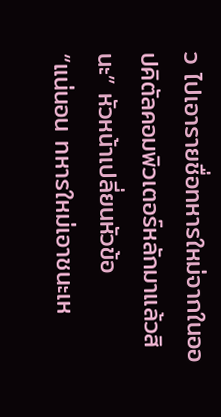ว ไปเอารายชื่อทหารใหม่จากในออปคิตัลคอมพิวเตอร์หลักมาแล้วสินะ” หัวหน้าเปลี่ยนหัวข้อ
“แน่นอน ทหารใหม่เอาชนะเห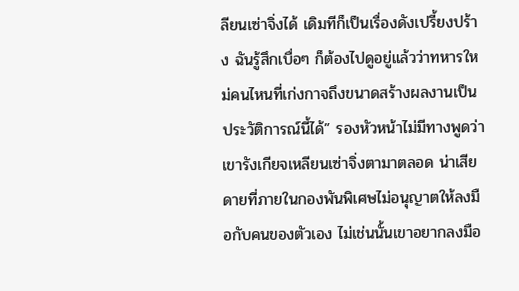ลียนเซ่าจิ่งได้ เดิมทีก็เป็นเรื่องดังเปรี้ยงปร้าง ฉันรู้สึกเบื่อๆ ก็ต้องไปดูอยู่แล้วว่าทหารใหม่คนไหนที่เก่งกาจถึงขนาดสร้างผลงานเป็นประวัติการณ์นี้ได้” รองหัวหน้าไม่มีทางพูดว่าเขารังเกียจเหลียนเซ่าจิ่งตามาตลอด น่าเสียดายที่ภายในกองพันพิเศษไม่อนุญาตให้ลงมือกับคนของตัวเอง ไม่เช่นนั้นเขาอยากลงมือ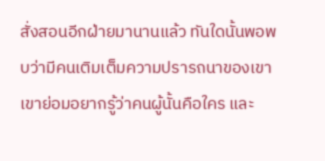สั่งสอนอีกฝ่ายมานานแล้ว ทันใดนั้นพอพบว่ามีคนเติมเต็มความปรารถนาของเขา เขาย่อมอยากรู้ว่าคนผู้นั้นคือใคร และ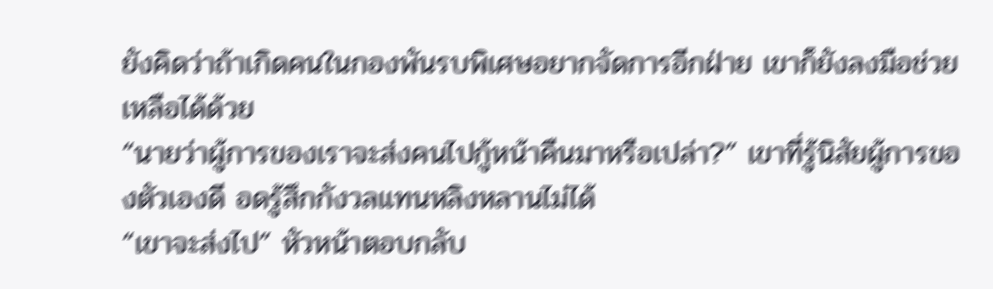ยังคิดว่าถ้าเกิดคนในกองพันรบพิเศษอยากจัดการอีกฝ่าย เขาก็ยังลงมือช่วยเหลือได้ด้วย
“นายว่าผู้การของเราจะส่งคนไปกู้หน้าคืนมาหรือเปล่า?” เขาที่รู้นิสัยผู้การของตัวเองดี อดรู้สึกกังวลแทนหลิงหลานไม่ได้
“เขาจะส่งไป” หัวหน้าตอบกลับ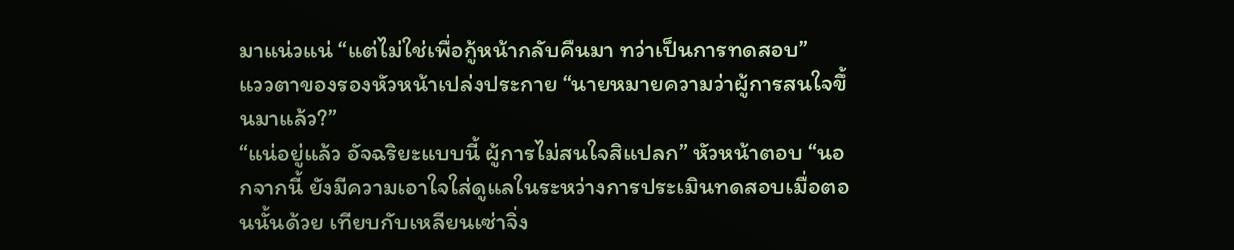มาแน่วแน่ “แต่ไม่ใช่เพื่อกู้หน้ากลับคืนมา ทว่าเป็นการทดสอบ”
แววตาของรองหัวหน้าเปล่งประกาย “นายหมายความว่าผู้การสนใจขึ้นมาแล้ว?”
“แน่อยู่แล้ว อัจฉริยะแบบนี้ ผู้การไม่สนใจสิแปลก” หัวหน้าตอบ “นอกจากนี้ ยังมีความเอาใจใส่ดูแลในระหว่างการประเมินทดสอบเมื่อตอนนั้นด้วย เทียบกับเหลียนเซ่าจิ่ง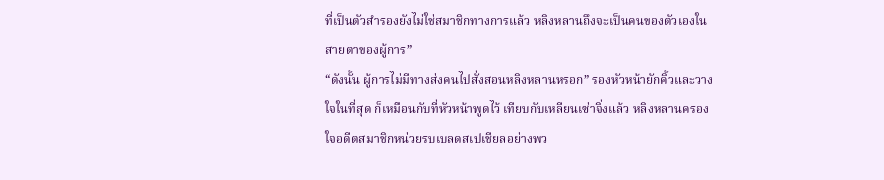ที่เป็นตัวสำรองยังไม่ใช่สมาชิกทางการแล้ว หลิงหลานถึงจะเป็นคนของตัวเองในสายตาของผู้การ”
“ดังนั้น ผู้การไม่มีทางส่งคนไปสั่งสอนหลิงหลานหรอก” รองหัวหน้ายักคิ้วและวางใจในที่สุด ก็เหมือนกับที่หัวหน้าพูดไว้ เทียบกับเหลียนเซ่าจิ่งแล้ว หลิงหลานครองใจอดีตสมาชิกหน่วยรบเบลดสเปเชียลอย่างพว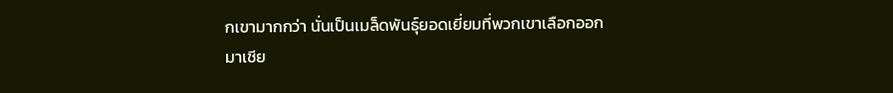กเขามากกว่า นั่นเป็นเมล็ดพันธุ์ยอดเยี่ยมที่พวกเขาเลือกออกมาเชีย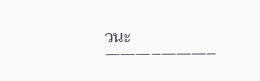วนะ
———–———–